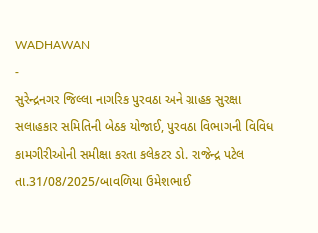WADHAWAN
-
સુરેન્દ્રનગર જિલ્લા નાગરિક પુરવઠા અને ગ્રાહક સુરક્ષા સલાહકાર સમિતિની બેઠક યોજાઈ, પુરવઠા વિભાગની વિવિધ કામગીરીઓની સમીક્ષા કરતા કલેકટર ડો. રાજેન્દ્ર પટેલ
તા.31/08/2025/બાવળિયા ઉમેશભાઈ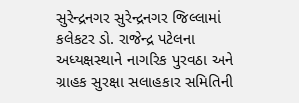સુરેન્દ્રનગર સુરેન્દ્રનગર જિલ્લામાં કલેકટર ડો. રાજેન્દ્ર પટેલના અધ્યક્ષસ્થાને નાગરિક પુરવઠા અને ગ્રાહક સુરક્ષા સલાહકાર સમિતિની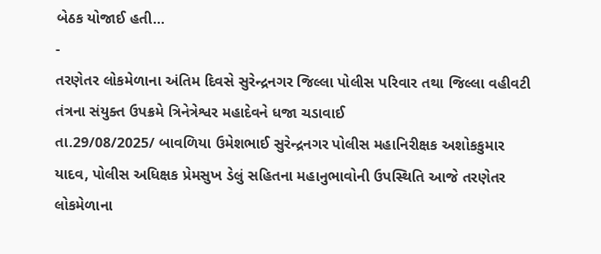બેઠક યોજાઈ હતી…
-
તરણેતર લોકમેળાના અંતિમ દિવસે સુરેન્દ્રનગર જિલ્લા પોલીસ પરિવાર તથા જિલ્લા વહીવટી તંત્રના સંયુક્ત ઉપક્રમે ત્રિનેત્રેશ્વર મહાદેવને ધજા ચડાવાઈ
તા.29/08/2025/ બાવળિયા ઉમેશભાઈ સુરેન્દ્રનગર પોલીસ મહાનિરીક્ષક અશોકકુમાર યાદવ, પોલીસ અધિક્ષક પ્રેમસુખ ડેલું સહિતના મહાનુભાવોની ઉપસ્થિતિ આજે તરણેતર લોકમેળાના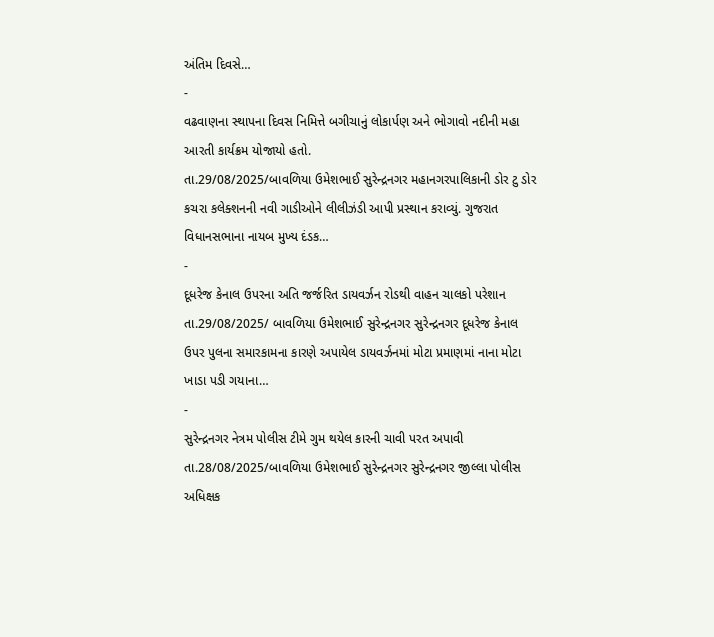અંતિમ દિવસે…
-
વઢવાણના સ્થાપના દિવસ નિમિત્તે બગીચાનું લોકાર્પણ અને ભોગાવો નદીની મહા આરતી કાર્યક્રમ યોજાયો હતો.
તા.29/08/2025/બાવળિયા ઉમેશભાઈ સુરેન્દ્રનગર મહાનગરપાલિકાની ડોર ટુ ડોર કચરા કલેક્શનની નવી ગાડીઓને લીલીઝંડી આપી પ્રસ્થાન કરાવ્યું. ગુજરાત વિધાનસભાના નાયબ મુખ્ય દંડક…
-
દૂધરેજ કેનાલ ઉપરના અતિ જર્જરિત ડાયવર્ઝન રોડથી વાહન ચાલકો પરેશાન
તા.29/08/2025/ બાવળિયા ઉમેશભાઈ સુરેન્દ્રનગર સુરેન્દ્રનગર દૂધરેજ કેનાલ ઉપર પુલના સમારકામના કારણે અપાયેલ ડાયવર્ઝનમાં મોટા પ્રમાણમાં નાના મોટા ખાડા પડી ગયાના…
-
સુરેન્દ્રનગર નેત્રમ પોલીસ ટીમે ગુમ થયેલ કારની ચાવી પરત અપાવી
તા.28/08/2025/બાવળિયા ઉમેશભાઈ સુરેન્દ્રનગર સુરેન્દ્રનગર જીલ્લા પોલીસ અધિક્ષક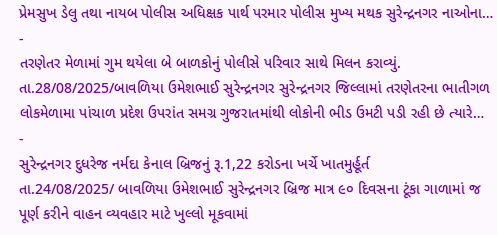પ્રેમસુખ ડેલુ તથા નાયબ પોલીસ અધિક્ષક પાર્થ પરમાર પોલીસ મુખ્ય મથક સુરેન્દ્રનગર નાઓના…
-
તરણેતર મેળામાં ગુમ થયેલા બે બાળકોનું પોલીસે પરિવાર સાથે મિલન કરાવ્યું.
તા.28/08/2025/બાવળિયા ઉમેશભાઈ સુરેન્દ્રનગર સુરેન્દ્રનગર જિલ્લામાં તરણેતરના ભાતીગળ લોકમેળામા પાંચાળ પ્રદેશ ઉપરાંત સમગ્ર ગુજરાતમાંથી લોકોની ભીડ ઉમટી પડી રહી છે ત્યારે…
-
સુરેન્દ્રનગર દુધરેજ નર્મદા કેનાલ બ્રિજનું રૂ.1,22 કરોડના ખર્ચે ખાતમુર્હૂર્ત
તા.24/08/2025/ બાવળિયા ઉમેશભાઈ સુરેન્દ્રનગર બ્રિજ માત્ર ૯૦ દિવસના ટૂંકા ગાળામાં જ પૂર્ણ કરીને વાહન વ્યવહાર માટે ખુલ્લો મૂકવામાં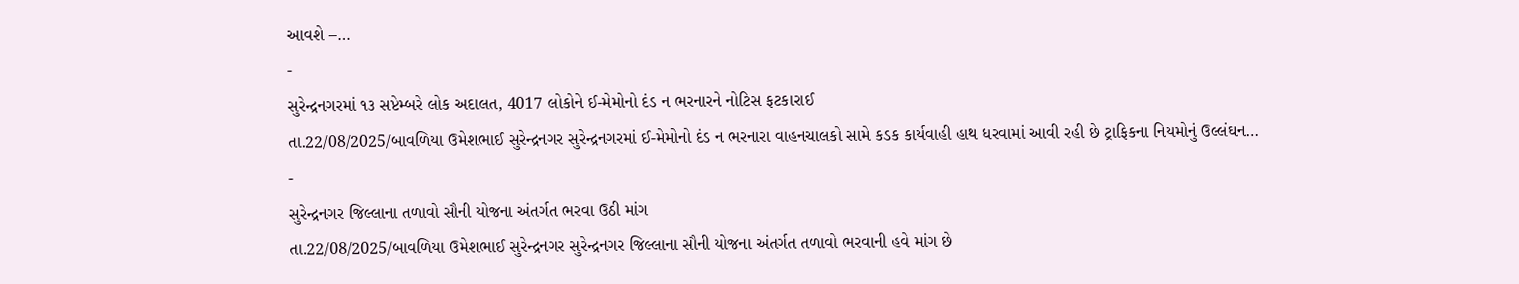આવશે –…
-
સુરેન્દ્રનગરમાં ૧૩ સપ્ટેમ્બરે લોક અદાલત, 4017 લોકોને ઈ-મેમોનો દંડ ન ભરનારને નોટિસ ફટકારાઈ
તા.22/08/2025/બાવળિયા ઉમેશભાઈ સુરેન્દ્રનગર સુરેન્દ્રનગરમાં ઈ-મેમોનો દંડ ન ભરનારા વાહનચાલકો સામે કડક કાર્યવાહી હાથ ધરવામાં આવી રહી છે ટ્રાફિકના નિયમોનું ઉલ્લંઘન…
-
સુરેન્દ્રનગર જિલ્લાના તળાવો સૌની યોજના અંતર્ગત ભરવા ઉઠી માંગ
તા.22/08/2025/બાવળિયા ઉમેશભાઈ સુરેન્દ્રનગર સુરેન્દ્રનગર જિલ્લાના સૌની યોજના અંતર્ગત તળાવો ભરવાની હવે માંગ છે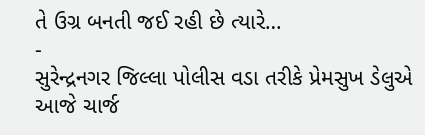તે ઉગ્ર બનતી જઈ રહી છે ત્યારે…
-
સુરેન્દ્રનગર જિલ્લા પોલીસ વડા તરીકે પ્રેમસુખ ડેલુએ આજે ચાર્જ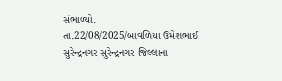સંભાળ્યો.
તા.22/08/2025/બાવળિયા ઉમેશભાઈ સુરેન્દ્રનગર સુરેન્દ્રનગર જિલ્લાના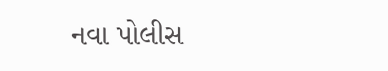નવા પોલીસ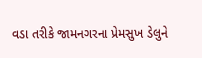વડા તરીકે જામનગરના પ્રેમસુખ ડેલુને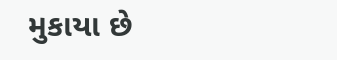મુકાયા છે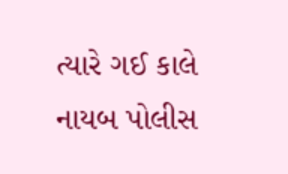ત્યારે ગઈ કાલે નાયબ પોલીસ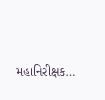મહાનિરીક્ષક…